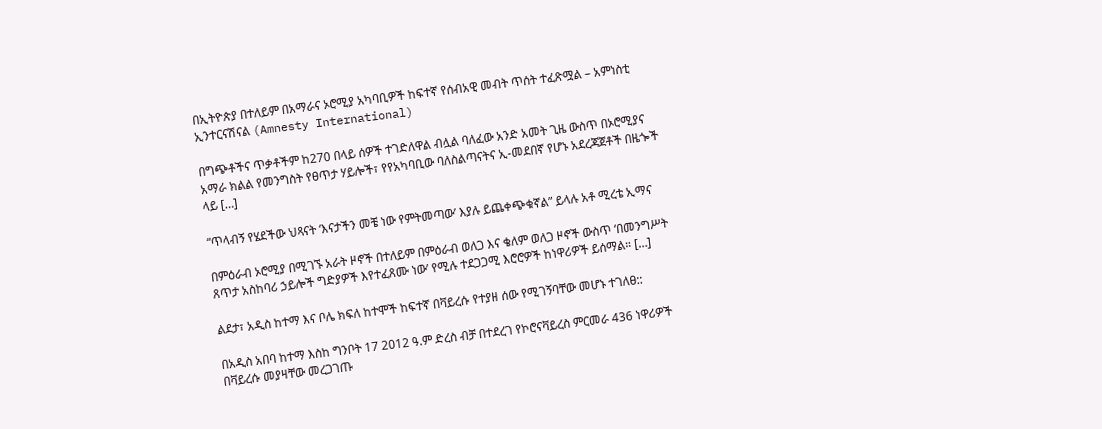በኢትዮጵያ በተለይም በአማራና ኦሮሚያ አካባቢዎች ከፍተኛ የሰብአዊ መብት ጥሰት ተፈጽሟል – አምነስቲ ኢንተርናሽናል (Amnesty International)

በግጭቶችና ጥቃቶችም ከ270 በላይ ሰዎች ተገድለዋል ብሏል ባለፈው አንድ አመት ጊዜ ውስጥ በኦሮሚያና አማራ ክልል የመንግስት የፀጥታ ሃይሎች፣ የየአካባቢው ባለስልጣናትና ኢ-መደበኛ የሆኑ አደረጃጀቶች በዜጐች ላይ […]

“ጥላብኝ የሄደችው ህጻናት ‘እናታችን መቼ ነው የምትመጣው’ እያሉ ይጨቀጭቁኛል” ይላሉ አቶ ሚረቴ ኢማና

በምዕራብ ኦሮሚያ በሚገኙ አራት ዞኖች በተለይም በምዕራብ ወለጋ እና ቄለም ወለጋ ዞኖች ውስጥ ‘በመንግሥት ጸጥታ አስከባሪ ኃይሎች ግድያዎች እየተፈጸሙ ነው’ የሚሉ ተደጋጋሚ እሮሮዎች ከነዋሪዎች ይሰማል። […]

ልደታ፣ አዲስ ከተማ እና ቦሌ ክፍለ ከተሞች ከፍተኛ በቫይረሱ የተያዘ ሰው የሚገኝባቸው መሆኑ ተገለፀ::

በአዲስ አበባ ከተማ እስከ ግንቦት 17 2012 ዓ.ም ድረስ ብቻ በተደረገ የኮሮናቫይረስ ምርመራ 436 ነዋሪዎች በቫይረሱ መያዛቸው መረጋገጡ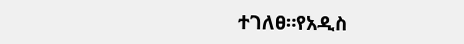ተገለፀ።የአዲስ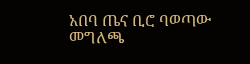አበባ ጤና ቢሮ ባወጣው መግለጫ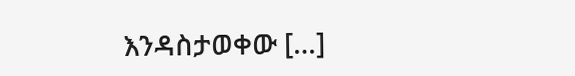እንዳስታወቀው […]